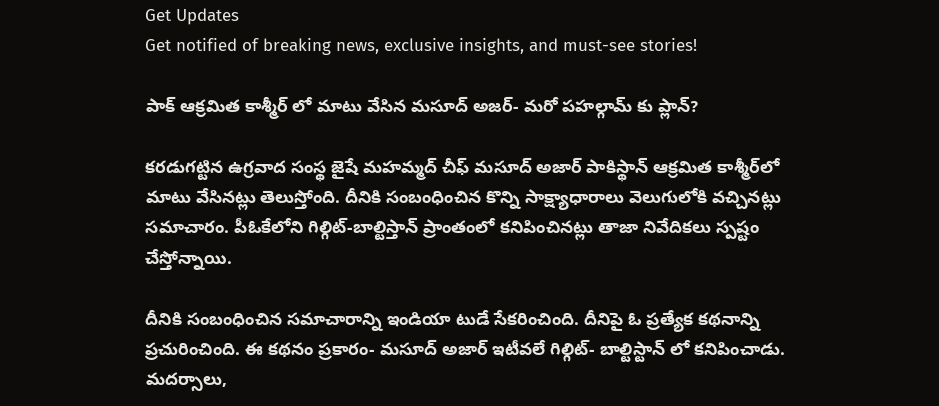Get Updates
Get notified of breaking news, exclusive insights, and must-see stories!

పాక్ ఆక్రమిత కాశ్మీర్ లో మాటు వేసిన మసూద్ అజర్- మరో పహల్గామ్ కు ప్లాన్?

కరడుగట్టిన ఉగ్రవాద సంస్థ జైషే మహమ్మద్ చీఫ్ మసూద్ అజార్ పాకిస్థాన్ ఆక్రమిత కాశ్మీర్‌లో మాటు వేసినట్లు తెలుస్తోంది. దీనికి సంబంధించిన కొన్ని సాక్ష్యాధారాలు వెలుగులోకి వచ్చినట్లు సమాచారం. పీఓకేలోని గిల్గిట్-బాల్టిస్తాన్ ప్రాంతంలో కనిపించినట్లు తాజా నివేదికలు స్పష్టం చేస్తోన్నాయి.

దీనికి సంబంధించిన సమాచారాన్ని ఇండియా టుడే సేకరించింది. దీనిపై ఓ ప్రత్యేక కథనాన్ని ప్రచురించింది. ఈ కథనం ప్రకారం- మసూద్ అజార్ ఇటీవలే గిల్గిట్- బాల్టిస్టాన్ లో కనిపించాడు. మదర్సాలు,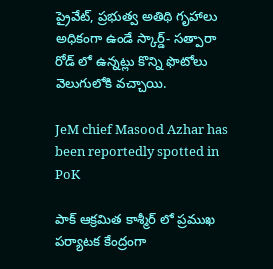ప్రైవేట్, ప్రభుత్వ అతిథి గృహాలు అధికంగా ఉండే స్కార్డ్- సత్పారా రోడ్ లో ఉన్నట్లు కొన్ని ఫొటోలు వెలుగులోకి వచ్చాయి.

JeM chief Masood Azhar has been reportedly spotted in PoK

పాక్ ఆక్రమిత కాశ్మీర్ లో ప్రముఖ పర్యాటక కేంద్రంగా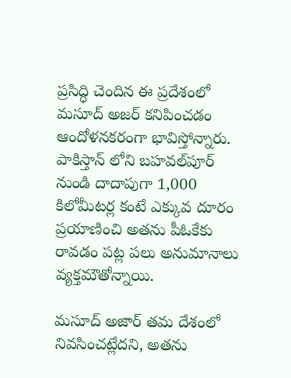ప్రసిద్ధి చెందిన ఈ ప్రదేశంలో మసూద్ అజర్ కనిపించడం ఆందోళనకరంగా భావిస్తోన్నారు. పాకిస్తాన్ లోని బహవల్‌పూర్ నుండి దాదాపుగా 1,000 కిలోమీటర్ల కంటే ఎక్కువ దూరం ప్రయాణించి అతను పీఓకేకు రావడం పట్ల పలు అనుమానాలు వ్యక్తమౌతోన్నాయి.

మసూద్ అజార్ తమ దేశంలో నివసించట్లేదని, అతను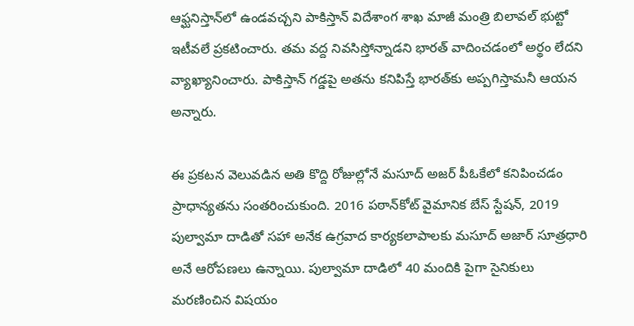ఆఫ్ఘనిస్తాన్‌లో ఉండవచ్చని పాకిస్తాన్ విదేశాంగ శాఖ మాజీ మంత్రి బిలావల్ భుట్టో ఇటీవలే ప్రకటించారు. తమ వద్ద నివసిస్తోన్నాడని భారత్ వాదించడంలో అర్థం లేదని వ్యాఖ్యానించారు. పాకిస్తాన్ గడ్డపై అతను కనిపిస్తే భారత్‌కు అప్పగిస్తామనీ ఆయన అన్నారు.

ఈ ప్రకటన వెలువడిన అతి కొద్ది రోజుల్లోనే మసూద్ అజర్ పీఓకేలో కనిపించడం ప్రాధాన్యతను సంతరించుకుంది. 2016 పఠాన్‌కోట్ వైమానిక బేస్ స్టేషన్, 2019 పుల్వామా దాడితో సహా అనేక ఉగ్రవాద కార్యకలాపాలకు మసూద్ అజార్ సూత్రధారి అనే ఆరోపణలు ఉన్నాయి. పుల్వామా దాడిలో 40 మందికి పైగా సైనికులు మరణించిన విషయం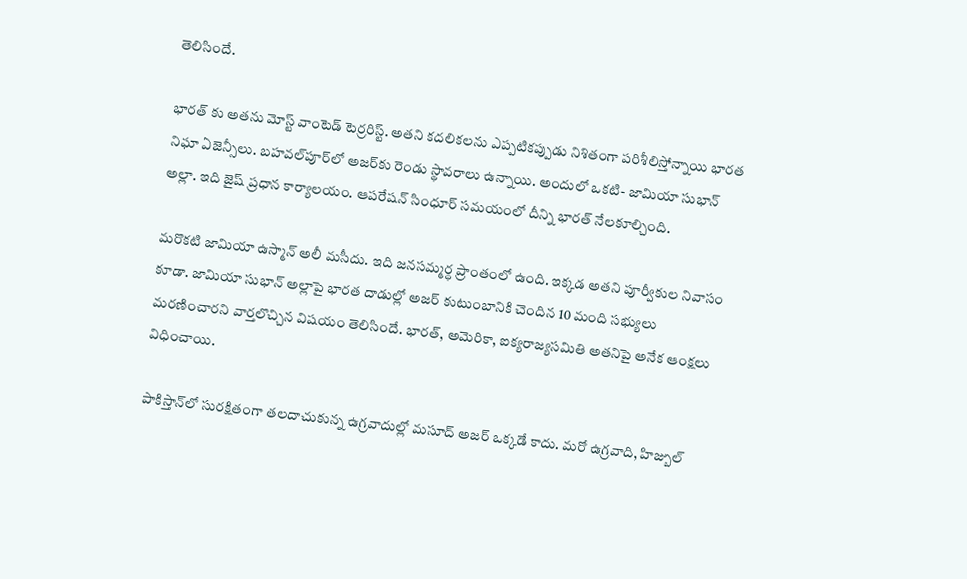తెలిసిందే.

భారత్ కు అతను మోస్ట్ వాంటెడ్ టెర్రరిస్ట్. అతని కదలికలను ఎప్పటికప్పుడు నిశితంగా పరిశీలిస్తోన్నాయి భారత నిఘా ఏజెన్సీలు. బహవల్‌పూర్‌లో అజర్‌కు రెండు స్థావరాలు ఉన్నాయి. అందులో ఒకటి- జామియా సుభాన్ అల్లా. ఇది జైష్ ప్రధాన కార్యాలయం. ఆపరేషన్ సింధూర్ సమయంలో దీన్ని భారత్ నేలకూల్చింది.

మరొకటి జామియా ఉస్మాన్ అలీ మసీదు. ఇది జనసమ్మర్ధ ప్రాంతంలో ఉంది. ఇక్కడ అతని పూర్వీకుల నివాసం కూడా. జామియా సుభాన్ అల్లాపై భారత దాడుల్లో అజర్ కుటుంబానికి చెందిన 10 మంది సభ్యులు మరణించారని వార్తలొచ్చిన విషయం తెలిసిందే. భారత్, అమెరికా, ఐక్యరాజ్యసమితి అతనిపై అనేక ఆంక్షలు విధించాయి.

పాకిస్తాన్‌లో సురక్షితంగా తలదాచుకున్న ఉగ్రవాదుల్లో మసూద్ అజర్ ఒక్కడే కాదు. మరో ఉగ్రవాది, హిజ్బుల్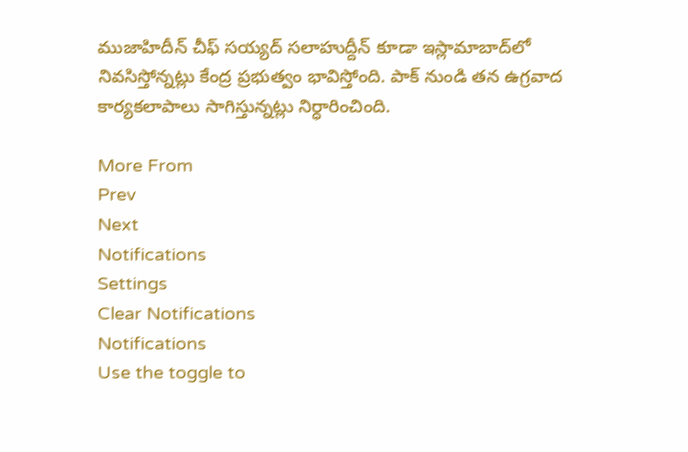ముజాహిదీన్ చీఫ్ సయ్యద్ సలాహుద్దీన్ కూడా ఇస్లామాబాద్‌లో నివసిస్తోన్నట్లు కేంద్ర ప్రభుత్వం భావిస్తోంది. పాక్ నుండి తన ఉగ్రవాద కార్యకలాపాలు సాగిస్తున్నట్లు నిర్ధారించింది.

More From
Prev
Next
Notifications
Settings
Clear Notifications
Notifications
Use the toggle to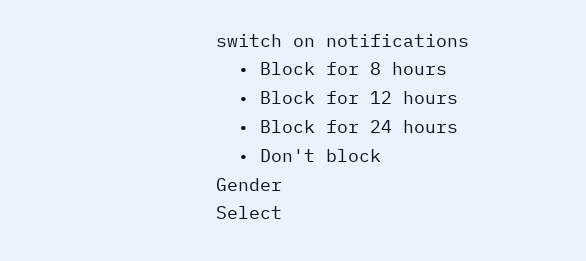switch on notifications
  • Block for 8 hours
  • Block for 12 hours
  • Block for 24 hours
  • Don't block
Gender
Select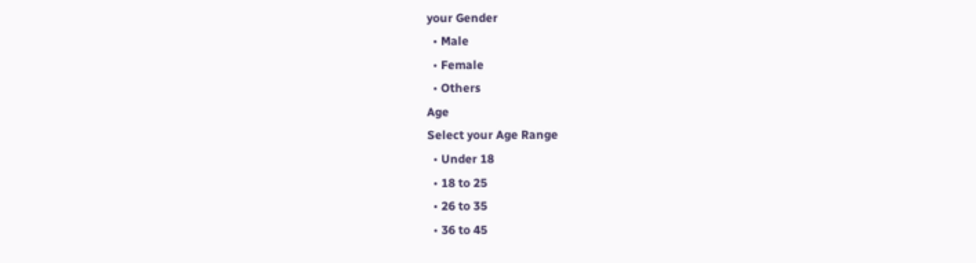your Gender
  • Male
  • Female
  • Others
Age
Select your Age Range
  • Under 18
  • 18 to 25
  • 26 to 35
  • 36 to 45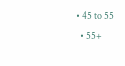• 45 to 55
  • 55+